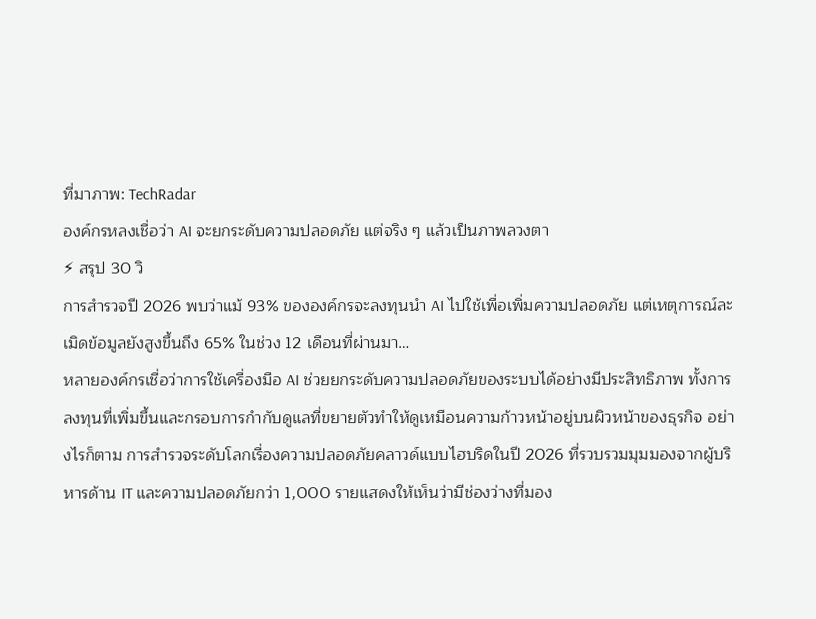ที่มาภาพ: TechRadar
องค์กรหลงเชื่อว่า AI จะยกระดับความปลอดภัย แต่จริง ๆ แล้วเป็นภาพลวงตา
⚡ สรุป 30 วิ
การสำรวจปี 2026 พบว่าแม้ 93% ขององค์กรจะลงทุนนำ AI ไปใช้เพื่อเพิ่มความปลอดภัย แต่เหตุการณ์ละเมิดข้อมูลยังสูงขึ้นถึง 65% ในช่วง 12 เดือนที่ผ่านมา…
หลายองค์กรเชื่อว่าการใช้เครื่องมือ AI ช่วยยกระดับความปลอดภัยของระบบได้อย่างมีประสิทธิภาพ ทั้งการลงทุนที่เพิ่มขึ้นและกรอบการกำกับดูแลที่ขยายตัวทำให้ดูเหมือนความก้าวหน้าอยู่บนผิวหน้าของธุรกิจ อย่างไรก็ตาม การสำรวจระดับโลกเรื่องความปลอดภัยคลาวด์แบบไฮบริดในปี 2026 ที่รวบรวมมุมมองจากผู้บริหารด้าน IT และความปลอดภัยกว่า 1,000 รายแสดงให้เห็นว่ามีช่องว่างที่มอง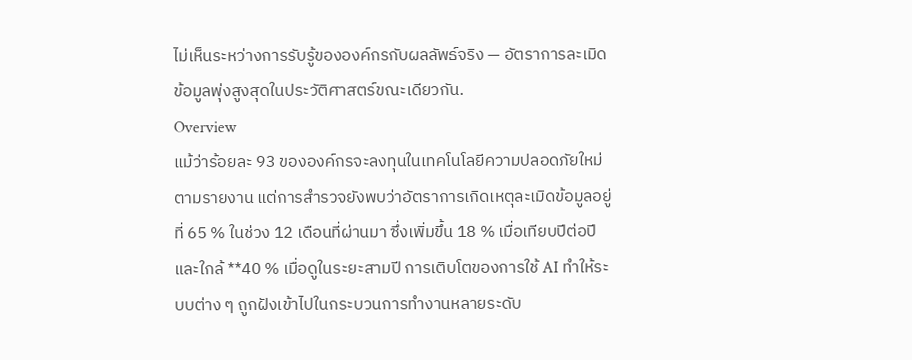ไม่เห็นระหว่างการรับรู้ขององค์กรกับผลลัพธ์จริง — อัตราการละเมิดข้อมูลพุ่งสูงสุดในประวัติศาสตร์ขณะเดียวกัน.
Overview
แม้ว่าร้อยละ 93 ขององค์กรจะลงทุนในเทคโนโลยีความปลอดภัยใหม่ตามรายงาน แต่การสำรวจยังพบว่าอัตราการเกิดเหตุละเมิดข้อมูลอยู่ที่ 65 % ในช่วง 12 เดือนที่ผ่านมา ซึ่งเพิ่มขึ้น 18 % เมื่อเทียบปีต่อปีและใกล้ **40 % เมื่อดูในระยะสามปี การเติบโตของการใช้ AI ทำให้ระบบต่าง ๆ ถูกฝังเข้าไปในกระบวนการทำงานหลายระดับ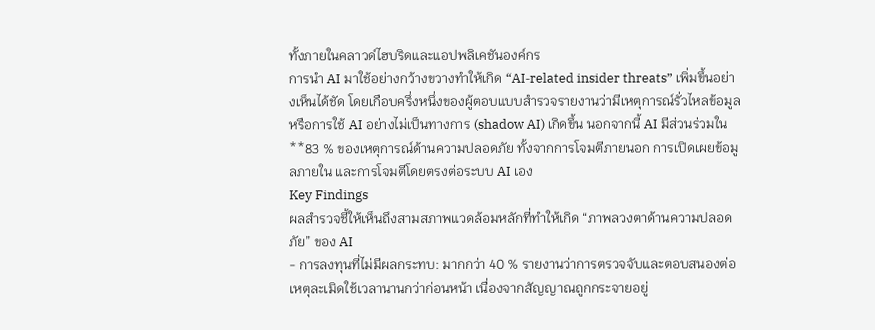ทั้งภายในคลาวด์ไฮบริดและแอปพลิเคชันองค์กร
การนำ AI มาใช้อย่างกว้างขวางทำให้เกิด “AI‑related insider threats” เพิ่มขึ้นอย่างเห็นได้ชัด โดยเกือบครึ่งหนึ่งของผู้ตอบแบบสำรวจรายงานว่ามีเหตุการณ์รั่วไหลข้อมูลหรือการใช้ AI อย่างไม่เป็นทางการ (shadow AI) เกิดขึ้น นอกจากนี้ AI มีส่วนร่วมใน **83 % ของเหตุการณ์ด้านความปลอดภัย ทั้งจากการโจมตีภายนอก การเปิดเผยข้อมูลภายใน และการโจมตีโดยตรงต่อระบบ AI เอง
Key Findings
ผลสำรวจชี้ให้เห็นถึงสามสภาพแวดล้อมหลักที่ทำให้เกิด “ภาพลวงตาด้านความปลอดภัย” ของ AI
- การลงทุนที่ไม่มีผลกระทบ: มากกว่า 40 % รายงานว่าการตรวจจับและตอบสนองต่อเหตุละเมิดใช้เวลานานกว่าก่อนหน้า เนื่องจากสัญญาณถูกกระจายอยู่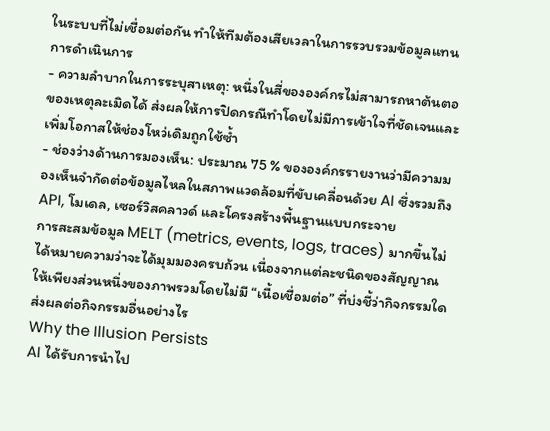ในระบบที่ไม่เชื่อมต่อกัน ทำให้ทีมต้องเสียเวลาในการรวบรวมข้อมูลแทนการดำเนินการ
- ความลำบากในการระบุสาเหตุ: หนึ่งในสี่ขององค์กรไม่สามารถหาต้นตอของเหตุละเมิดได้ ส่งผลให้การปิดกรณีทำโดยไม่มีการเข้าใจที่ชัดเจนและเพิ่มโอกาสให้ช่องโหว่เดิมถูกใช้ซ้ำ
- ช่องว่างด้านการมองเห็น: ประมาณ 75 % ขององค์กรรายงานว่ามีความมองเห็นจำกัดต่อข้อมูลไหลในสภาพแวดล้อมที่ขับเคลื่อนด้วย AI ซึ่งรวมถึง API, โมเดล, เซอร์วิสคลาวด์ และโครงสร้างพื้นฐานแบบกระจาย
การสะสมข้อมูล MELT (metrics, events, logs, traces) มากขึ้นไม่ได้หมายความว่าจะได้มุมมองครบถ้วน เนื่องจากแต่ละชนิดของสัญญาณให้เพียงส่วนหนึ่งของภาพรวมโดยไม่มี “เนื้อเชื่อมต่อ” ที่บ่งชี้ว่ากิจกรรมใดส่งผลต่อกิจกรรมอื่นอย่างไร
Why the Illusion Persists
AI ได้รับการนำไป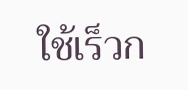ใช้เร็วก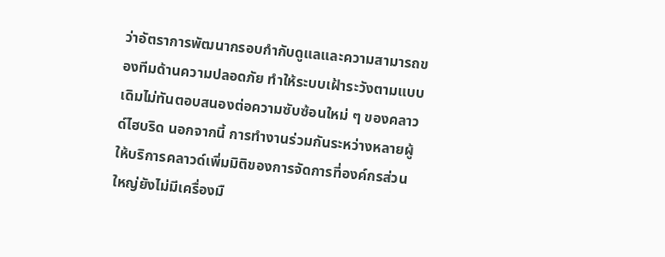ว่าอัตราการพัฒนากรอบกำกับดูแลและความสามารถของทีมด้านความปลอดภัย ทำให้ระบบเฝ้าระวังตามแบบเดิมไม่ทันตอบสนองต่อความซับซ้อนใหม่ ๆ ของคลาวด์ไฮบริด นอกจากนี้ การทำงานร่วมกันระหว่างหลายผู้ให้บริการคลาวด์เพิ่มมิติของการจัดการที่องค์กรส่วนใหญ่ยังไม่มีเครื่องมื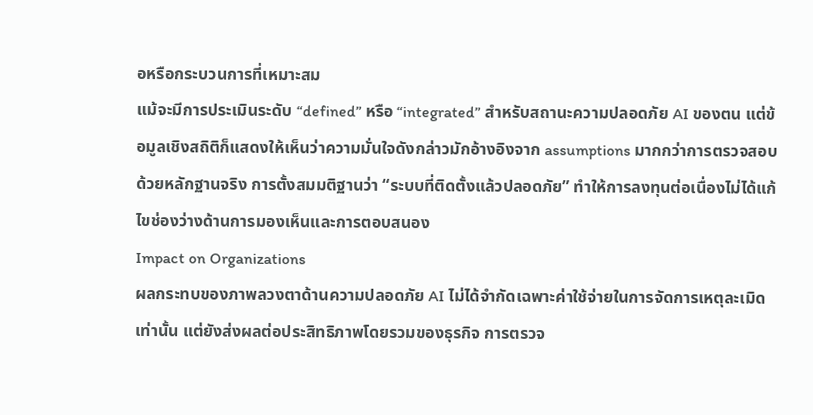อหรือกระบวนการที่เหมาะสม
แม้จะมีการประเมินระดับ “defined” หรือ “integrated” สำหรับสถานะความปลอดภัย AI ของตน แต่ข้อมูลเชิงสถิติก็แสดงให้เห็นว่าความมั่นใจดังกล่าวมักอ้างอิงจาก assumptions มากกว่าการตรวจสอบด้วยหลักฐานจริง การตั้งสมมติฐานว่า “ระบบที่ติดตั้งแล้วปลอดภัย” ทำให้การลงทุนต่อเนื่องไม่ได้แก้ไขช่องว่างด้านการมองเห็นและการตอบสนอง
Impact on Organizations
ผลกระทบของภาพลวงตาด้านความปลอดภัย AI ไม่ได้จำกัดเฉพาะค่าใช้จ่ายในการจัดการเหตุละเมิดเท่านั้น แต่ยังส่งผลต่อประสิทธิภาพโดยรวมของธุรกิจ การตรวจ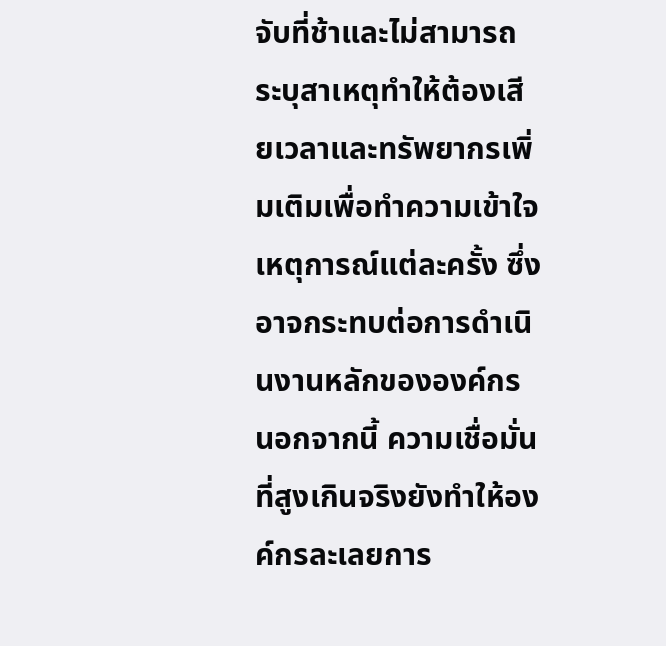จับที่ช้าและไม่สามารถระบุสาเหตุทำให้ต้องเสียเวลาและทรัพยากรเพิ่มเติมเพื่อทำความเข้าใจเหตุการณ์แต่ละครั้ง ซึ่งอาจกระทบต่อการดำเนินงานหลักขององค์กร
นอกจากนี้ ความเชื่อมั่นที่สูงเกินจริงยังทำให้องค์กรละเลยการ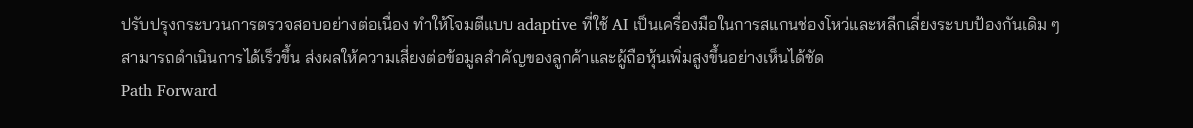ปรับปรุงกระบวนการตรวจสอบอย่างต่อเนื่อง ทำให้โจมตีแบบ adaptive ที่ใช้ AI เป็นเครื่องมือในการสแกนช่องโหว่และหลีกเลี่ยงระบบป้องกันเดิม ๆ สามารถดำเนินการได้เร็วขึ้น ส่งผลให้ความเสี่ยงต่อข้อมูลสำคัญของลูกค้าและผู้ถือหุ้นเพิ่มสูงขึ้นอย่างเห็นได้ชัด
Path Forward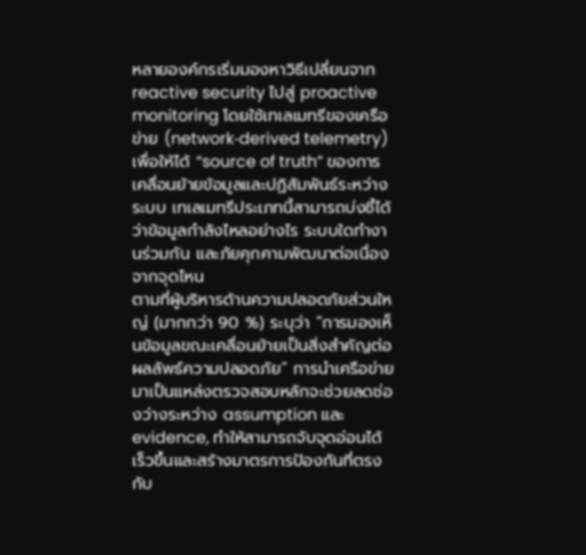หลายองค์กรเริ่มมองหาวิธีเปลี่ยนจาก reactive security ไปสู่ proactive monitoring โดยใช้เทเลเมทรีของเครือข่าย (network‑derived telemetry) เพื่อให้ได้ “source of truth” ของการเคลื่อนย้ายข้อมูลและปฏิสัมพันธ์ระหว่างระบบ เทเลเมทรีประเภทนี้สามารถบ่งชี้ได้ว่าข้อมูลกำลังไหลอย่างไร ระบบใดทำงานร่วมกัน และภัยคุกคามพัฒนาต่อเนื่องจากจุดไหน
ตามที่ผู้บริหารด้านความปลอดภัยส่วนใหญ่ (มากกว่า 90 %) ระบุว่า “การมองเห็นข้อมูลขณะเคลื่อนย้ายเป็นสิ่งสำคัญต่อผลลัพธ์ความปลอดภัย” การนำเครือข่ายมาเป็นแหล่งตรวจสอบหลักจะช่วยลดช่องว่างระหว่าง assumption และ evidence, ทำให้สามารถจับจุดอ่อนได้เร็วขึ้นและสร้างมาตรการป้องกันที่ตรงกับ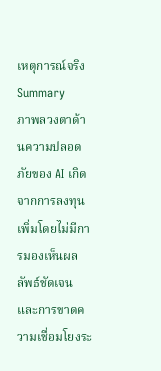เหตุการณ์จริง
Summary
ภาพลวงตาด้านความปลอดภัยของ AI เกิดจากการลงทุนเพิ่มโดยไม่มีการมองเห็นผลลัพธ์ชัดเจน และการขาดความเชื่อมโยงระ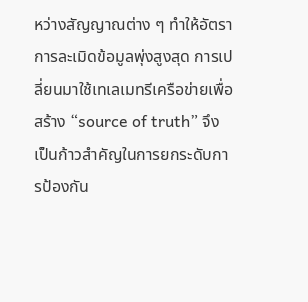หว่างสัญญาณต่าง ๆ ทำให้อัตราการละเมิดข้อมูลพุ่งสูงสุด การเปลี่ยนมาใช้เทเลเมทรีเครือข่ายเพื่อสร้าง “source of truth” จึงเป็นก้าวสำคัญในการยกระดับการป้องกัน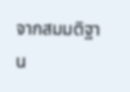จากสมมติฐาน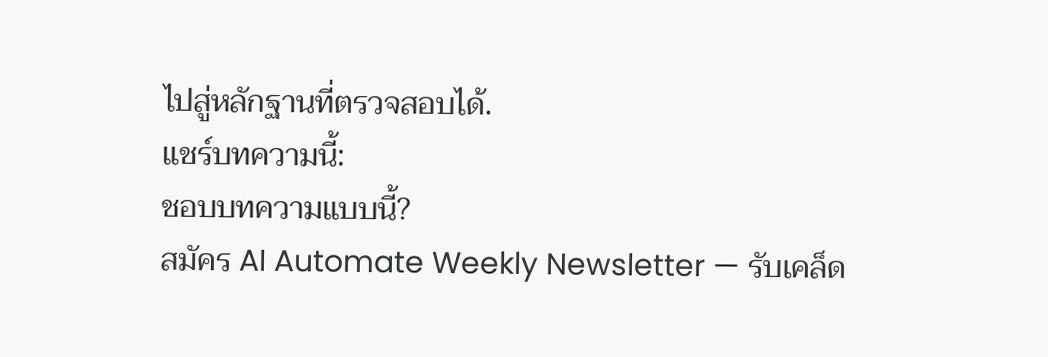ไปสู่หลักฐานที่ตรวจสอบได้.
แชร์บทความนี้:
ชอบบทความแบบนี้?
สมัคร AI Automate Weekly Newsletter — รับเคล็ด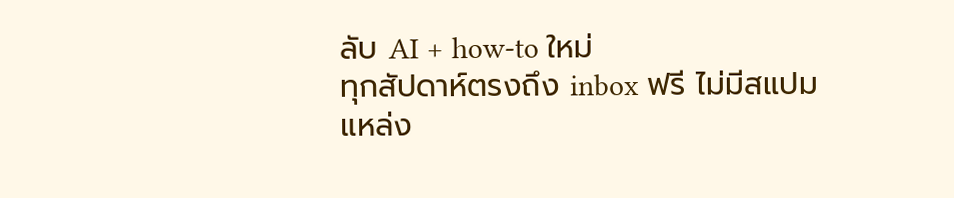ลับ AI + how-to ใหม่
ทุกสัปดาห์ตรงถึง inbox ฟรี ไม่มีสแปม
แหล่ง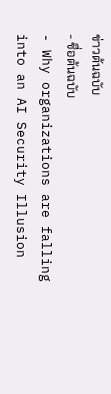ข่าวต้นฉบับ
- ชื่อต้นฉบับ
- Why organizations are falling into an AI Security Illusion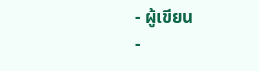- ผู้เขียน
-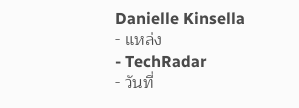Danielle Kinsella
- แหล่ง
- TechRadar
- วันที่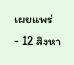เผยแพร่
- 12 สิงหา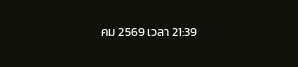คม 2569 เวลา 21:39